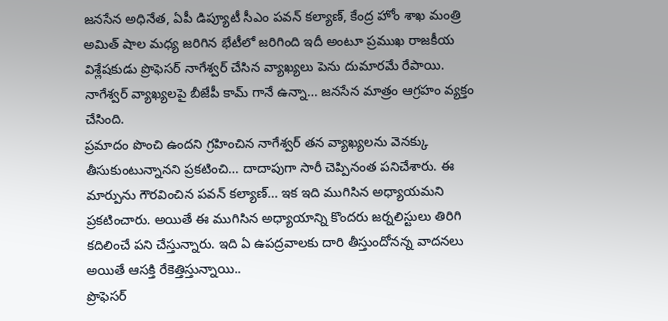జనసేన అధినేత, ఏపీ డిప్యూటీ సీఎం పవన్ కల్యాణ్, కేంద్ర హోం శాఖ మంత్రి అమిత్ షాల మధ్య జరిగిన భేటీలో జరిగింది ఇదీ అంటూ ప్రముఖ రాజకీయ విశ్లేషకుడు ప్రొఫెసర్ నాగేశ్వర్ చేసిన వ్యాఖ్యలు పెను దుమారమే రేపాయి. నాగేశ్వర్ వ్యాఖ్యలపై బీజేపీ కామ్ గానే ఉన్నా… జనసేన మాత్రం ఆగ్రహం వ్యక్తం చేసింది.
ప్రమాదం పొంచి ఉందని గ్రహించిన నాగేశ్వర్ తన వ్యాఖ్యలను వెనక్కు తీసుకుంటున్నానని ప్రకటించి… దాదాపుగా సారీ చెప్పినంత పనిచేశారు. ఈ మార్పును గౌరవించిన పవన్ కల్యాణ్… ఇక ఇది ముగిసిన అధ్యాయమని ప్రకటించారు. అయితే ఈ ముగిసిన అధ్యాయాన్ని కొందరు జర్నలిస్టులు తిరిగి కదిలించే పని చేస్తున్నారు. ఇది ఏ ఉపద్రవాలకు దారి తీస్తుందోనన్న వాదనలు అయితే ఆసక్తి రేకెత్తిస్తున్నాయి..
ప్రొఫెసర్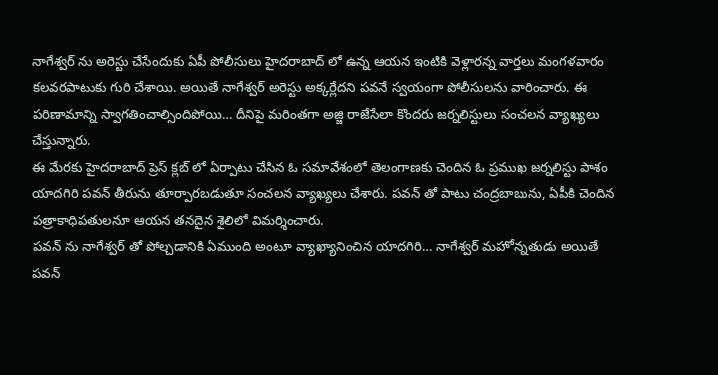నాగేశ్వర్ ను అరెస్టు చేసేందుకు ఏపీ పోలీసులు హైదరాబాద్ లో ఉన్న ఆయన ఇంటికి వెళ్లారన్న వార్తలు మంగళవారం కలవరపాటుకు గురి చేశాయి. అయితే నాగేశ్వర్ అరెస్టు అక్కర్లేదని పవనే స్వయంగా పోలీసులను వారించారు. ఈ పరిణామాన్ని స్వాగతించాల్సిందిపోయి… దీనిపై మరింతగా అజ్జి రాజేసేలా కొందరు జర్నలిస్టులు సంచలన వ్యాఖ్యలు చేస్తున్నారు.
ఈ మేరకు హైదరాబాద్ ప్రెస్ క్లబ్ లో ఏర్పాటు చేసిన ఓ సమావేశంలో తెలంగాణకు చెందిన ఓ ప్రముఖ జర్నలిస్టు పాశం యాదగిరి పవన్ తీరును తూర్పారబడుతూ సంచలన వ్యాఖ్యలు చేశారు. పవన్ తో పాటు చంద్రబాబును, ఏపీకి చెందిన పత్రాకాధిపతులనూ ఆయన తనదైన శైలిలో విమర్శించారు.
పవన్ ను నాగేశ్వర్ తో పోల్చడానికి ఏముంది అంటూ వ్యాఖ్యానించిన యాదగిరి… నాగేశ్వర్ మహోన్నతుడు అయితే పవన్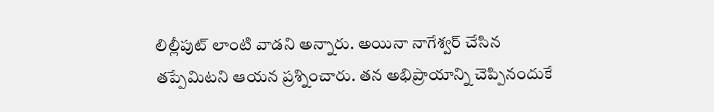లిల్లీపుట్ లాంటి వాడని అన్నారు. అయినా నాగేశ్వర్ చేసిన తప్పేమిటని ఆయన ప్రశ్నించారు. తన అభిప్రాయాన్ని చెప్పినందుకే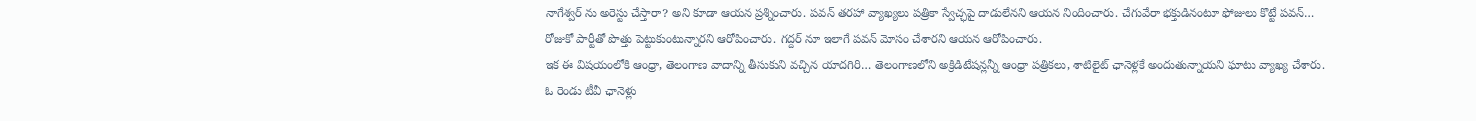నాగేశ్వర్ ను అరెస్టు చేస్తారా? అని కూడా ఆయన ప్రశ్నించారు. పవన్ తరహా వ్యాఖ్యలు పత్రికా స్వేచ్ఛపై దాడులేనని ఆయన నిందించారు. చేగువేరా భక్తుడినంటూ ఫోజులు కొట్టే పవన్… రోజుకో పార్టీతో పొత్తు పెట్టుకుంటున్నారని ఆరోపించారు. గద్దర్ నూ ఇలాగే పవన్ మోసం చేశారని ఆయన ఆరోపించారు.
ఇక ఈ విషయంలోకి ఆంధ్రా, తెలంగాణ వాదాన్ని తీసుకుని వచ్చిన యాదగిరి… తెలంగాణలోని అక్రిడిటేషన్లన్నీ ఆంధ్రా పత్రికలు, శాటిలైట్ ఛానెళ్లకే అందుతున్నాయని ఘాటు వ్యాఖ్య చేశారు. ఓ రెండు టీవీ ఛానెళ్లు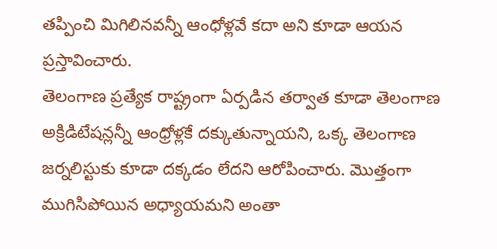తప్పించి మిగిలినవన్నీ ఆంధోళ్లవే కదా అని కూడా ఆయన ప్రస్తావించారు.
తెలంగాణ ప్రత్యేక రాష్ట్రంగా ఏర్పడిన తర్వాత కూడా తెలంగాణ అక్రిడిటేషన్లన్నీ ఆంధ్రోళ్లకే దక్కుతున్నాయని, ఒక్క తెలంగాణ జర్నలిస్టుకు కూడా దక్కడం లేదని ఆరోపించారు. మొత్తంగా ముగిసిపోయిన అధ్యాయమని అంతా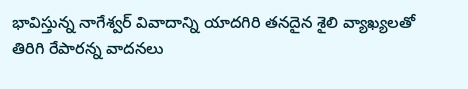భావిస్తున్న నాగేశ్వర్ వివాదాన్ని యాదగిరి తనదైన శైలి వ్యాఖ్యలతో తిరిగి రేపారన్న వాదనలు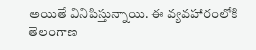అయితే వినిపిస్తున్నాయి. ఈ వ్యవహారంలోకి తెలంగాణ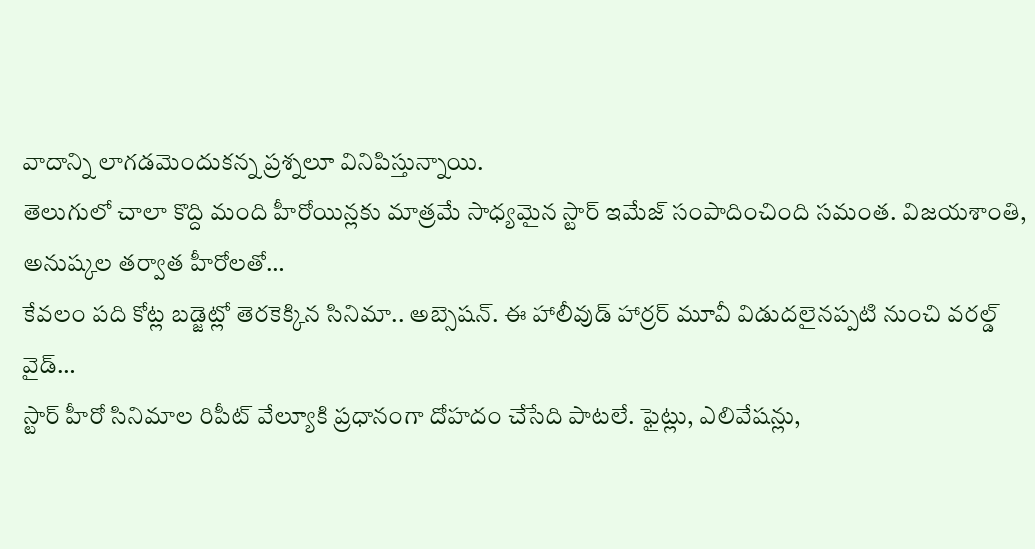వాదాన్ని లాగడమెందుకన్న ప్రశ్నలూ వినిపిస్తున్నాయి.
తెలుగులో చాలా కొద్ది మంది హీరోయిన్లకు మాత్రమే సాధ్యమైన స్టార్ ఇమేజ్ సంపాదించింది సమంత. విజయశాంతి, అనుష్కల తర్వాత హీరోలతో…
కేవలం పది కోట్ల బడ్జెట్లో తెరకెక్కిన సినిమా.. అబ్సెషన్. ఈ హాలీవుడ్ హార్రర్ మూవీ విడుదలైనప్పటి నుంచి వరల్డ్ వైడ్…
స్టార్ హీరో సినిమాల రిపీట్ వేల్యూకి ప్రధానంగా దోహదం చేసేది పాటలే. ఫైట్లు, ఎలివేషన్లు,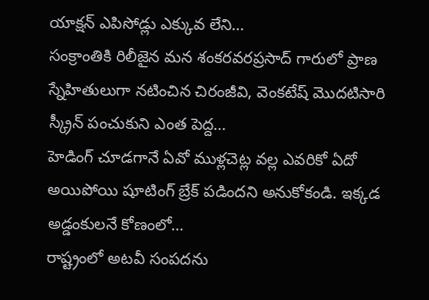యాక్షన్ ఎపిసోడ్లు ఎక్కువ లేని…
సంక్రాంతికి రిలీజైన మన శంకరవరప్రసాద్ గారులో ప్రాణ స్నేహితులుగా నటించిన చిరంజీవి, వెంకటేష్ మొదటిసారి స్క్రీన్ పంచుకుని ఎంత పెద్ద…
హెడింగ్ చూడగానే ఏవో ముళ్లచెట్ల వల్ల ఎవరికో ఏదో అయిపోయి షూటింగ్ బ్రేక్ పడిందని అనుకోకండి. ఇక్కడ అడ్డంకులనే కోణంలో…
రాష్ట్రంలో అటవీ సంపదను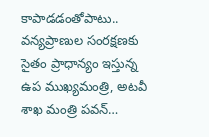కాపాడడంతోపాటు.. వన్యప్రాణుల సంరక్షణకు సైతం ప్రాధాన్యం ఇస్తున్న ఉప ముఖ్యమంత్రి, అటవీ శాఖ మంత్రి పవన్…